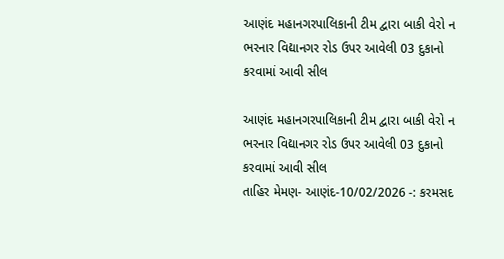આણંદ મહાનગરપાલિકાની ટીમ દ્વારા બાકી વેરો ન ભરનાર વિદ્યાનગર રોડ ઉપર આવેલી 03 દુકાનો કરવામાં આવી સીલ

આણંદ મહાનગરપાલિકાની ટીમ દ્વારા બાકી વેરો ન ભરનાર વિદ્યાનગર રોડ ઉપર આવેલી 03 દુકાનો કરવામાં આવી સીલ
તાહિર મેમણ- આણંદ-10/02/2026 -: કરમસદ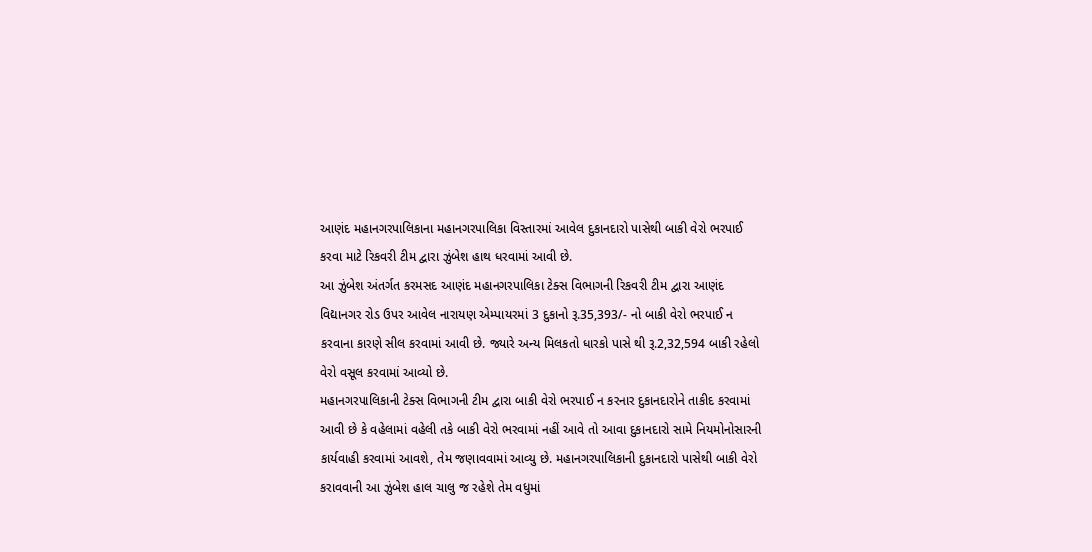આણંદ મહાનગરપાલિકાના મહાનગરપાલિકા વિસ્તારમાં આવેલ દુકાનદારો પાસેથી બાકી વેરો ભરપાઈ કરવા માટે રિકવરી ટીમ દ્વારા ઝુંબેશ હાથ ધરવામાં આવી છે.
આ ઝુંબેશ અંતર્ગત કરમસદ આણંદ મહાનગરપાલિકા ટેક્સ વિભાગની રિકવરી ટીમ દ્વારા આણંદ વિદ્યાનગર રોડ ઉપર આવેલ નારાયણ એમ્પાયરમાં 3 દુકાનો રૂ.35,393/- નો બાકી વેરો ભરપાઈ ન કરવાના કારણે સીલ કરવામાં આવી છે. જ્યારે અન્ય મિલકતો ધારકો પાસે થી રૂ.2,32,594 બાકી રહેલો વેરો વસૂલ કરવામાં આવ્યો છે.
મહાનગરપાલિકાની ટેક્સ વિભાગની ટીમ દ્વારા બાકી વેરો ભરપાઈ ન કરનાર દુકાનદારોને તાકીદ કરવામાં આવી છે કે વહેલામાં વહેલી તકે બાકી વેરો ભરવામાં નહીં આવે તો આવા દુકાનદારો સામે નિયમોનોસારની કાર્યવાહી કરવામાં આવશે, તેમ જણાવવામાં આવ્યુ છે. મહાનગરપાલિકાની દુકાનદારો પાસેથી બાકી વેરો કરાવવાની આ ઝુંબેશ હાલ ચાલુ જ રહેશે તેમ વધુમાં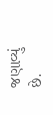જણાવ્યું છે.